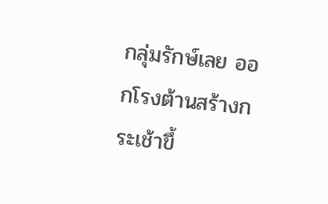กลุ่มรักษ์เลย ออกโรงต้านสร้างกระเช้าขึ้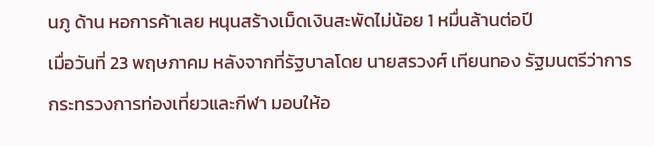นภู ด้าน หอการค้าเลย หนุนสร้างเม็ดเงินสะพัดไม่น้อย 1 หมื่นล้านต่อปี
เมื่อวันที่ 23 พฤษภาคม หลังจากที่รัฐบาลโดย นายสรวงศ์ เทียนทอง รัฐมนตรีว่าการกระทรวงการท่องเที่ยวและกีฬา มอบให้อ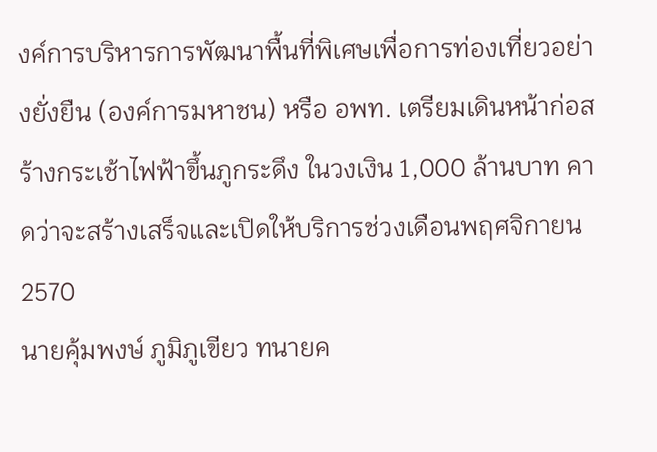งค์การบริหารการพัฒนาพื้นที่พิเศษเพื่อการท่องเที่ยวอย่างยั่งยืน (องค์การมหาชน) หรือ อพท. เตรียมเดินหน้าก่อสร้างกระเช้าไฟฟ้าขึ้นภูกระดึง ในวงเงิน 1,000 ล้านบาท คาดว่าจะสร้างเสร็จและเปิดให้บริการช่วงเดือนพฤศจิกายน 2570
นายคุ้มพงษ์ ภูมิภูเขียว ทนายค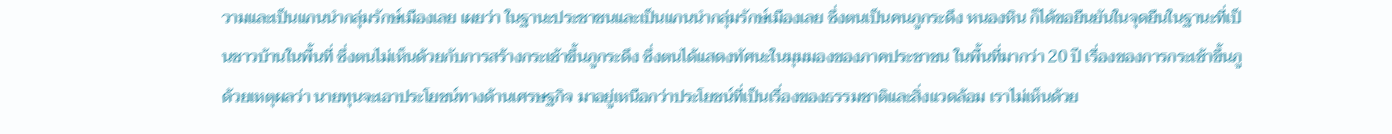วามและเป็นแกนนำกลุ่มรักษ์เมืองเลย เผยว่า ในฐานะประชาชนและเป็นแกนนำกลุ่มรักษ์เมืองเลย ซึ่งตนเป็นคนภูกระดึง หนองหิน ก็ได้ขอยืนยันในจุดยืนในฐานะที่เป็นชาวบ้านในพื้นที่ ซึ่งตนไม่เห็นด้วยกับการสร้างกระเช้าขึ้นภูกระดึง ซึ่งตนได้แสดงทัศนะในมุมมองของภาคประชาชน ในพื้นที่มากว่า 20 ปี เรื่องของการกระเช้าขึ้นภู ด้วยเหตุผลว่า นายทุนจะเอาประโยชน์ทางด้านเศรษฐกิจ มาอยู่เหนือกว่าประโยชน์ที่เป็นเรื่องของธรรมชาติและสิ่งแวดล้อม เราไม่เห็นด้วย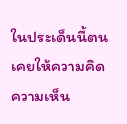ในประเด็นนี้ตนเคยให้ความคิดความเห็น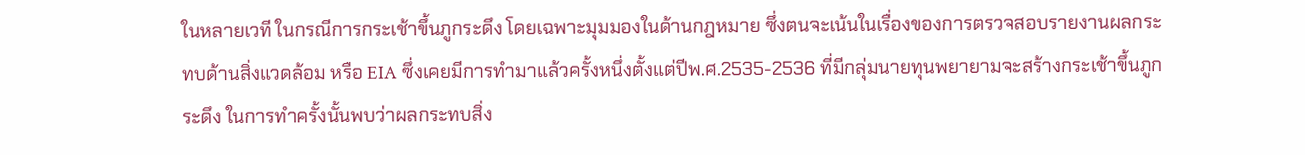ในหลายเวที ในกรณีการกระเช้าขึ้นภูกระดึง โดยเฉพาะมุมมองในด้านกฎหมาย ซึ่งตนจะเน้นในเรื่องของการตรวจสอบรายงานผลกระทบด้านสิ่งแวดล้อม หรือ EIA ซึ่งเคยมีการทำมาแล้วครั้งหนึ่งตั้งแต่ปีพ.ศ.2535-2536 ที่มีกลุ่มนายทุนพยายามจะสร้างกระเช้าขึ้นภูกระดึง ในการทำครั้งนั้นพบว่าผลกระทบสิ่ง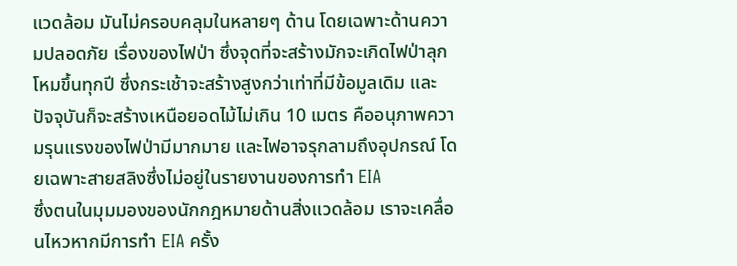แวดล้อม มันไม่ครอบคลุมในหลายๆ ด้าน โดยเฉพาะด้านความปลอดภัย เรื่องของไฟป่า ซึ่งจุดที่จะสร้างมักจะเกิดไฟป่าลุกโหมขึ้นทุกปี ซึ่งกระเช้าจะสร้างสูงกว่าเท่าที่มีข้อมูลเดิม และปัจจุบันก็จะสร้างเหนือยอดไม้ไม่เกิน 10 เมตร คืออนุภาพความรุนแรงของไฟป่ามีมากมาย และไฟอาจรุกลามถึงอุปกรณ์ โดยเฉพาะสายสลิงซึ่งไม่อยู่ในรายงานของการทำ EIA
ซึ่งตนในมุมมองของนักกฎหมายด้านสิ่งแวดล้อม เราจะเคลื่อนไหวหากมีการทำ EIA ครั้ง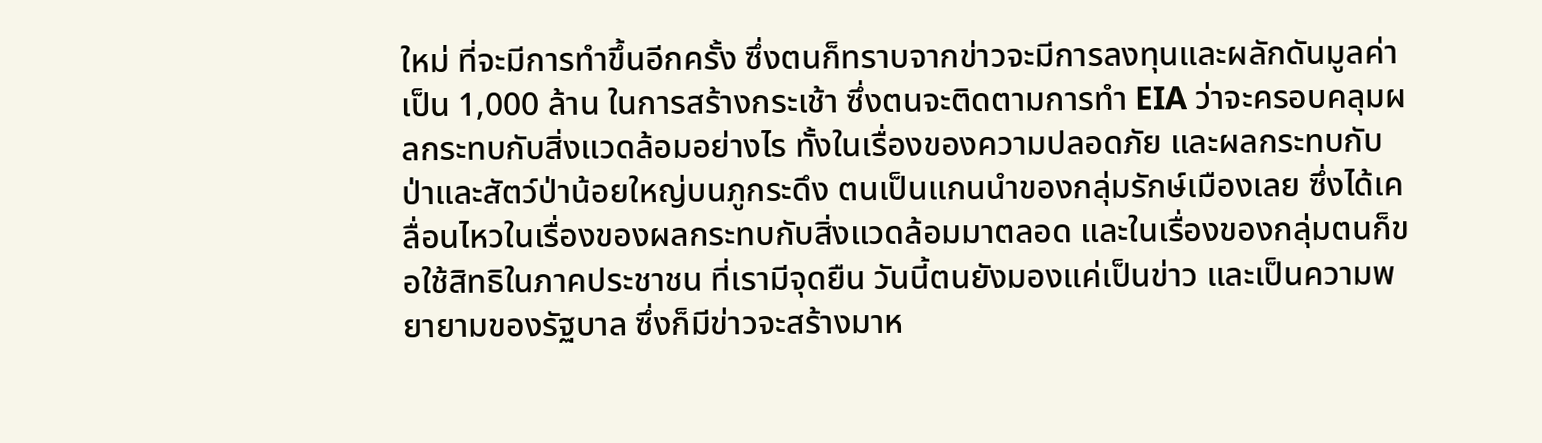ใหม่ ที่จะมีการทำขึ้นอีกครั้ง ซึ่งตนก็ทราบจากข่าวจะมีการลงทุนและผลักดันมูลค่าเป็น 1,000 ล้าน ในการสร้างกระเช้า ซึ่งตนจะติดตามการทำ EIA ว่าจะครอบคลุมผลกระทบกับสิ่งแวดล้อมอย่างไร ทั้งในเรื่องของความปลอดภัย และผลกระทบกับป่าและสัตว์ป่าน้อยใหญ่บนภูกระดึง ตนเป็นแกนนำของกลุ่มรักษ์เมืองเลย ซึ่งได้เคลื่อนไหวในเรื่องของผลกระทบกับสิ่งแวดล้อมมาตลอด และในเรื่องของกลุ่มตนก็ขอใช้สิทธิในภาคประชาชน ที่เรามีจุดยืน วันนี้ตนยังมองแค่เป็นข่าว และเป็นความพยายามของรัฐบาล ซึ่งก็มีข่าวจะสร้างมาห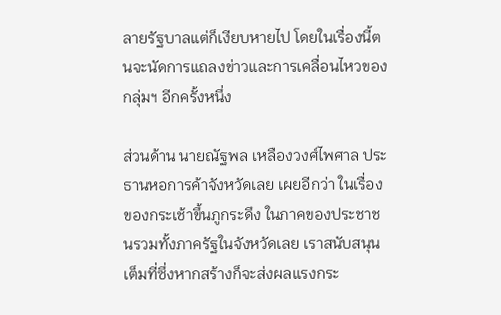ลายรัฐบาลแต่ก็เงียบหายไป โดยในเรื่องนี้ตนจะนัดการแถลงข่าวและการเคลื่อนไหวของกลุ่มฯ อีกครั้งหนึ่ง

ส่วนด้าน นายณัฐพล เหลืองวงศ์ไพศาล ประธานหอการค้าจังหวัดเลย เผยอีกว่า ในเรื่องของกระเช้าขึ้นภูกระดึง ในภาคของประชาชนรวมทั้งภาครัฐในจังหวัดเลย เราสนับสนุนเต็มที่ซึ่งหากสร้างก็จะส่งผลแรงกระ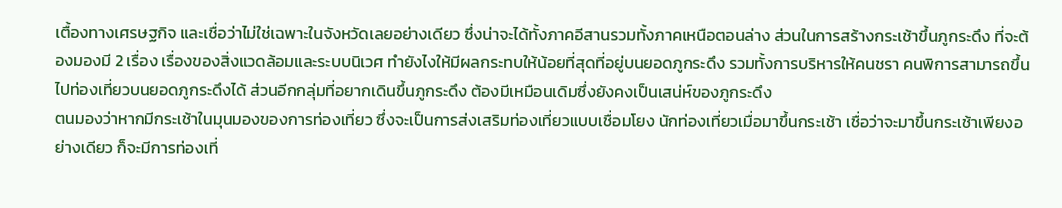เตื้องทางเศรษฐกิจ และเชื่อว่าไม่ใช่เฉพาะในจังหวัดเลยอย่างเดียว ซึ่งน่าจะได้ทั้งภาคอีสานรวมทั้งภาคเหนือตอนล่าง ส่วนในการสร้างกระเช้าขึ้นภูกระดึง ที่จะต้องมองมี 2 เรื่อง เรื่องของสิ่งแวดล้อมและระบบนิเวศ ทำยังไงให้มีผลกระทบให้น้อยที่สุดที่อยู่บนยอดภูกระดึง รวมทั้งการบริหารให้คนชรา คนพิการสามารถขึ้นไปท่องเที่ยวบนยอดภูกระดึงได้ ส่วนอีกกลุ่มที่อยากเดินขึ้นภูกระดึง ต้องมีเหมือนเดิมซึ่งยังคงเป็นเสน่ห์ของภูกระดึง
ตนมองว่าหากมีกระเช้าในมุนมองของการท่องเที่ยว ซึ่งจะเป็นการส่งเสริมท่องเที่ยวแบบเชื่อมโยง นักท่องเที่ยวเมื่อมาขึ้นกระเช้า เชื่อว่าจะมาขึ้นกระเช้าเพียงอย่างเดียว ก็จะมีการท่องเที่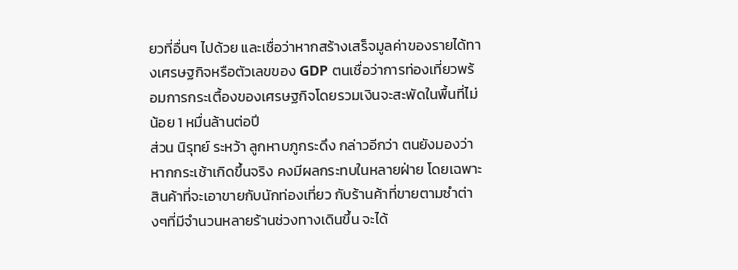ยวที่อื่นๆ ไปด้วย และเชื่อว่าหากสร้างเสร็จมูลค่าของรายได้ทางเศรษฐกิจหรือตัวเลขของ GDP ตนเชื่อว่าการท่องเที่ยวพร้อมการกระเตื้องของเศรษฐกิจโดยรวมเงินจะสะพัดในพื้นที่ไม่น้อย 1 หมื่นล้านต่อปี
ส่วน นิรุทย์ ระหว้า ลูกหาบภูกระดึง กล่าวอีกว่า ตนยังมองว่าหากกระเช้าเกิดขึ้นจริง คงมีผลกระทบในหลายฝ่าย โดยเฉพาะสินค้าที่จะเอาขายกับนักท่องเที่ยว กับร้านค้าที่ขายตามซำต่างๆที่มีจำนวนหลายร้านช่วงทางเดินขึ้น จะได้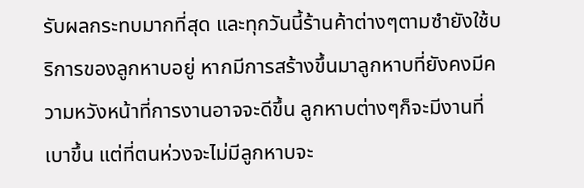รับผลกระทบมากที่สุด และทุกวันนี้ร้านค้าต่างๆตามซำยังใช้บริการของลูกหาบอยู่ หากมีการสร้างขึ้นมาลูกหาบที่ยังคงมีความหวังหน้าที่การงานอาจจะดีขึ้น ลูกหาบต่างๆก็จะมีงานที่เบาขึ้น แต่ที่ตนห่วงจะไม่มีลูกหาบจะ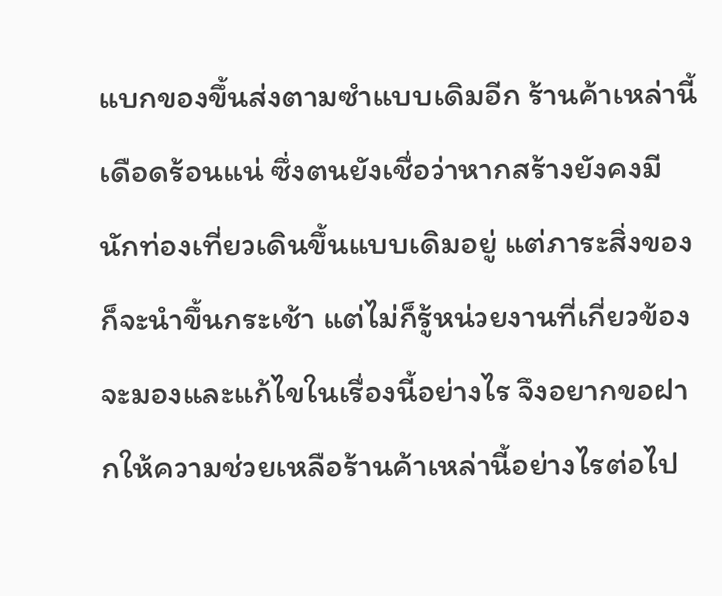แบกของขึ้นส่งตามซำแบบเดิมอีก ร้านค้าเหล่านี้เดือดร้อนแน่ ซึ่งตนยังเชื่อว่าหากสร้างยังคงมีนักท่องเที่ยวเดินขึ้นแบบเดิมอยู่ แต่ภาระสิ่งของก็จะนำขึ้นกระเช้า แต่ไม่ก็รู้หน่วยงานที่เกี่ยวข้องจะมองและแก้ไขในเรื่องนี้อย่างไร จึงอยากขอฝากให้ความช่วยเหลือร้านค้าเหล่านี้อย่างไรต่อไป